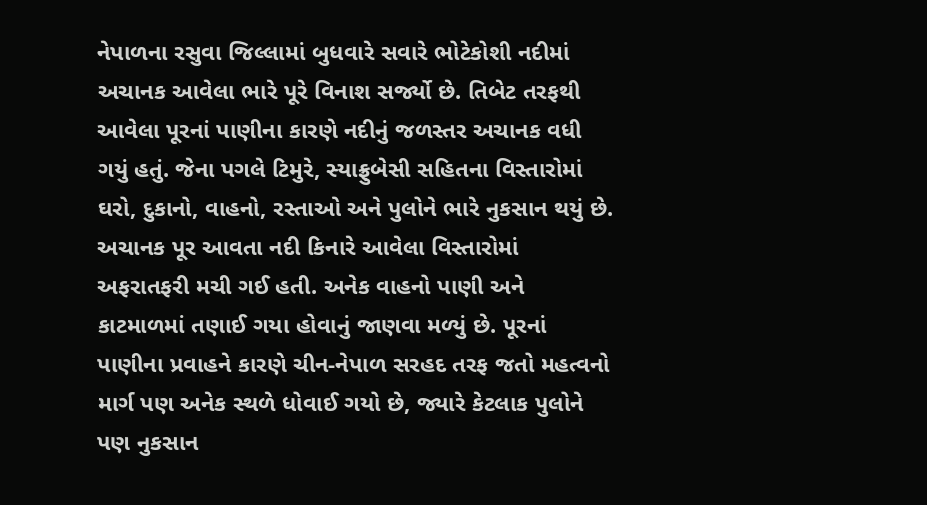નેપાળના રસુવા જિલ્લામાં બુધવારે સવારે ભોટેકોશી નદીમાં અચાનક આવેલા ભારે પૂરે વિનાશ સર્જ્યો છે. તિબેટ તરફથી આવેલા પૂરનાં પાણીના કારણે નદીનું જળસ્તર અચાનક વધી ગયું હતું. જેના પગલે ટિમુરે, સ્યાફ્રુબેસી સહિતના વિસ્તારોમાં ઘરો, દુકાનો, વાહનો, રસ્તાઓ અને પુલોને ભારે નુકસાન થયું છે.
અચાનક પૂર આવતા નદી કિનારે આવેલા વિસ્તારોમાં અફરાતફરી મચી ગઈ હતી. અનેક વાહનો પાણી અને કાટમાળમાં તણાઈ ગયા હોવાનું જાણવા મળ્યું છે. પૂરનાં પાણીના પ્રવાહને કારણે ચીન-નેપાળ સરહદ તરફ જતો મહત્વનો માર્ગ પણ અનેક સ્થળે ધોવાઈ ગયો છે, જ્યારે કેટલાક પુલોને પણ નુકસાન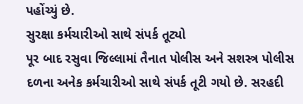પહોંચ્યું છે.
સુરક્ષા કર્મચારીઓ સાથે સંપર્ક તૂટ્યો
પૂર બાદ રસુવા જિલ્લામાં તૈનાત પોલીસ અને સશસ્ત્ર પોલીસ દળના અનેક કર્મચારીઓ સાથે સંપર્ક તૂટી ગયો છે. સરહદી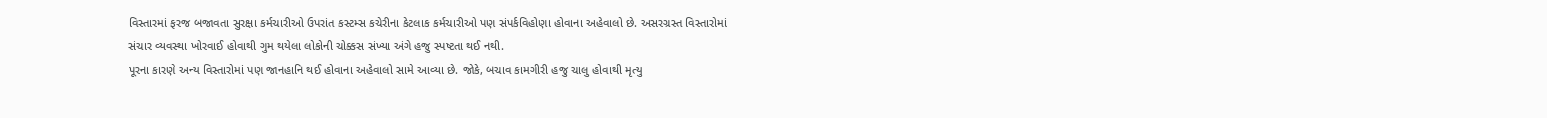વિસ્તારમાં ફરજ બજાવતા સુરક્ષા કર્મચારીઓ ઉપરાંત કસ્ટમ્સ કચેરીના કેટલાક કર્મચારીઓ પણ સંપર્કવિહોણા હોવાના અહેવાલો છે. અસરગ્રસ્ત વિસ્તારોમાં સંચાર વ્યવસ્થા ખોરવાઈ હોવાથી ગુમ થયેલા લોકોની ચોક્કસ સંખ્યા અંગે હજુ સ્પષ્ટતા થઈ નથી.
પૂરના કારણે અન્ય વિસ્તારોમાં પણ જાનહાનિ થઈ હોવાના અહેવાલો સામે આવ્યા છે. જોકે, બચાવ કામગીરી હજુ ચાલુ હોવાથી મૃત્યુ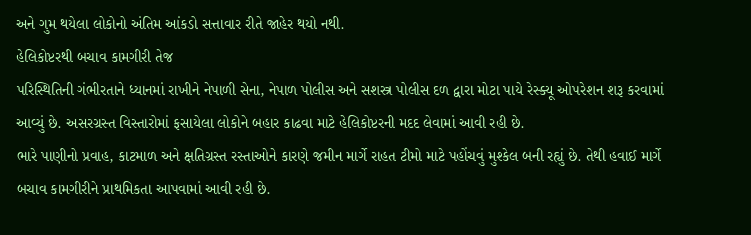અને ગુમ થયેલા લોકોનો અંતિમ આંકડો સત્તાવાર રીતે જાહેર થયો નથી.
હેલિકોપ્ટરથી બચાવ કામગીરી તેજ
પરિસ્થિતિની ગંભીરતાને ધ્યાનમાં રાખીને નેપાળી સેના, નેપાળ પોલીસ અને સશસ્ત્ર પોલીસ દળ દ્વારા મોટા પાયે રેસ્ક્યૂ ઓપરેશન શરૂ કરવામાં આવ્યું છે. અસરગ્રસ્ત વિસ્તારોમાં ફસાયેલા લોકોને બહાર કાઢવા માટે હેલિકોપ્ટરની મદદ લેવામાં આવી રહી છે.
ભારે પાણીનો પ્રવાહ, કાટમાળ અને ક્ષતિગ્રસ્ત રસ્તાઓને કારણે જમીન માર્ગે રાહત ટીમો માટે પહોંચવું મુશ્કેલ બની રહ્યું છે. તેથી હવાઈ માર્ગે બચાવ કામગીરીને પ્રાથમિકતા આપવામાં આવી રહી છે.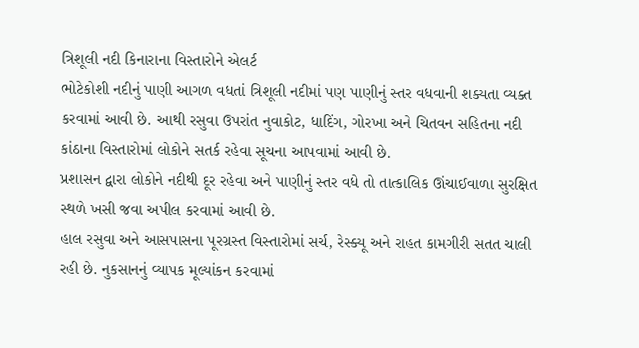ત્રિશૂલી નદી કિનારાના વિસ્તારોને એલર્ટ
ભોટેકોશી નદીનું પાણી આગળ વધતાં ત્રિશૂલી નદીમાં પણ પાણીનું સ્તર વધવાની શક્યતા વ્યક્ત કરવામાં આવી છે. આથી રસુવા ઉપરાંત નુવાકોટ, ધાદિંગ, ગોરખા અને ચિતવન સહિતના નદી કાંઠાના વિસ્તારોમાં લોકોને સતર્ક રહેવા સૂચના આપવામાં આવી છે.
પ્રશાસન દ્વારા લોકોને નદીથી દૂર રહેવા અને પાણીનું સ્તર વધે તો તાત્કાલિક ઊંચાઈવાળા સુરક્ષિત સ્થળે ખસી જવા અપીલ કરવામાં આવી છે.
હાલ રસુવા અને આસપાસના પૂરગ્રસ્ત વિસ્તારોમાં સર્ચ, રેસ્ક્યૂ અને રાહત કામગીરી સતત ચાલી રહી છે. નુકસાનનું વ્યાપક મૂલ્યાંકન કરવામાં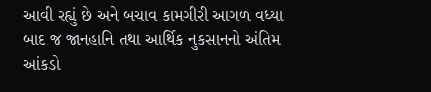આવી રહ્યું છે અને બચાવ કામગીરી આગળ વધ્યા બાદ જ જાનહાનિ તથા આર્થિક નુકસાનનો અંતિમ આંકડો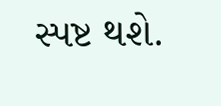સ્પષ્ટ થશે.